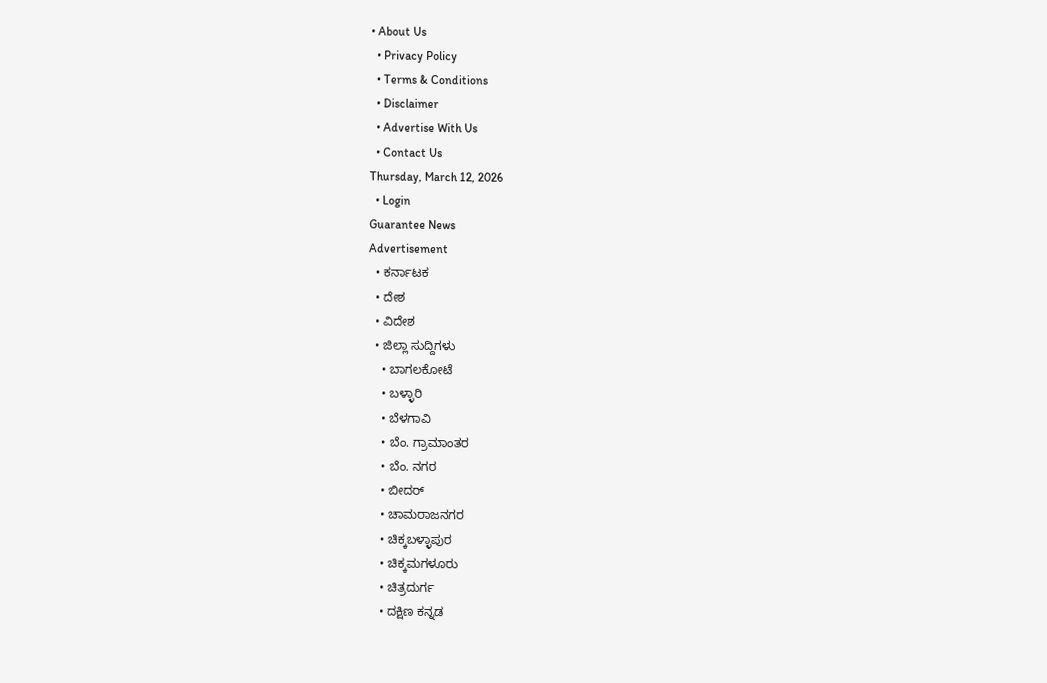• About Us
  • Privacy Policy
  • Terms & Conditions
  • Disclaimer
  • Advertise With Us
  • Contact Us
Thursday, March 12, 2026
  • Login
Guarantee News
Advertisement
  • ಕರ್ನಾಟಕ
  • ದೇಶ
  • ವಿದೇಶ
  • ಜಿಲ್ಲಾ ಸುದ್ದಿಗಳು
    • ಬಾಗಲಕೋಟೆ
    • ಬಳ್ಳಾರಿ
    • ಬೆಳಗಾವಿ
    • ಬೆಂ. ಗ್ರಾಮಾಂತರ
    • ಬೆಂ. ನಗರ
    • ಬೀದರ್
    • ಚಾಮರಾಜನಗರ
    • ಚಿಕ್ಕಬಳ್ಳಾಪುರ
    • ಚಿಕ್ಕಮಗಳೂರು
    • ಚಿತ್ರದುರ್ಗ
    • ದಕ್ಷಿಣ ಕನ್ನಡ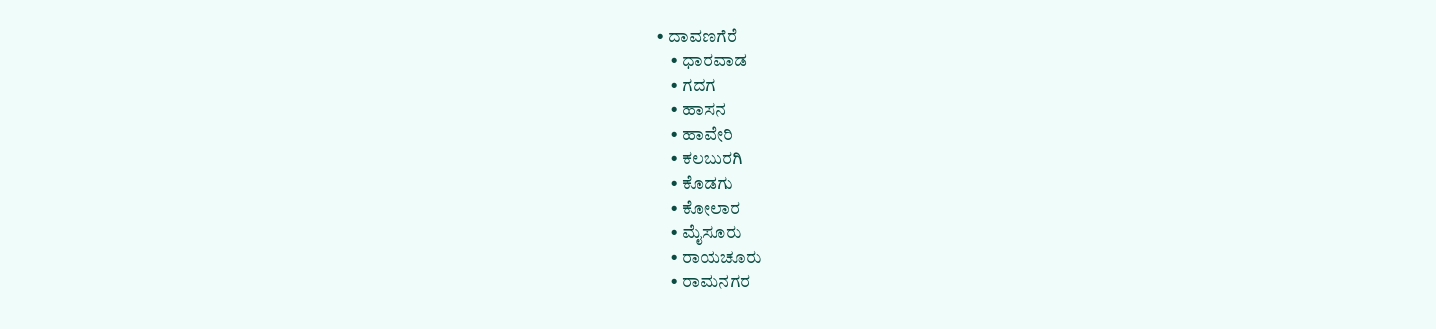• ದಾವಣಗೆರೆ
    • ಧಾರವಾಡ
    • ಗದಗ
    • ಹಾಸನ
    • ಹಾವೇರಿ
    • ಕಲಬುರಗಿ
    • ಕೊಡಗು
    • ಕೋಲಾರ
    • ಮೈಸೂರು
    • ರಾಯಚೂರು
    • ರಾಮನಗರ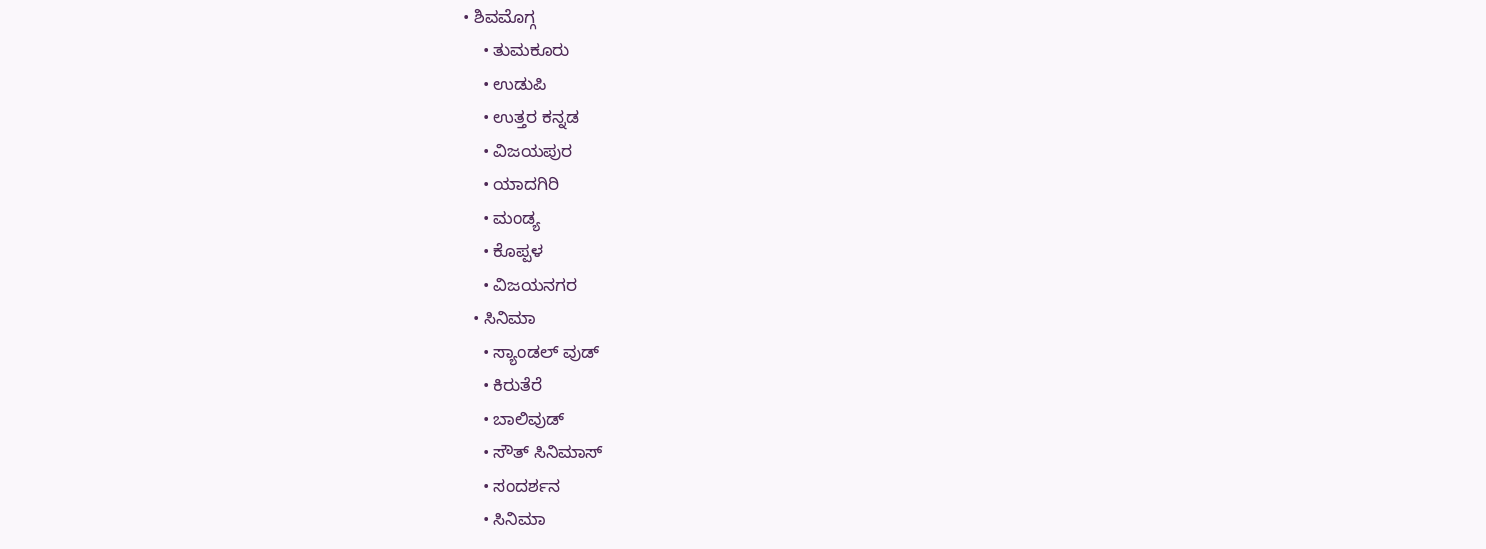• ಶಿವಮೊಗ್ಗ
    • ತುಮಕೂರು
    • ಉಡುಪಿ
    • ಉತ್ತರ ಕನ್ನಡ
    • ವಿಜಯಪುರ
    • ಯಾದಗಿರಿ
    • ಮಂಡ್ಯ
    • ಕೊಪ್ಪಳ
    • ವಿಜಯನಗರ
  • ಸಿನಿಮಾ
    • ಸ್ಯಾಂಡಲ್ ವುಡ್
    • ಕಿರುತೆರೆ
    • ಬಾಲಿವುಡ್
    • ಸೌತ್ ಸಿನಿಮಾಸ್
    • ಸಂದರ್ಶನ
    • ಸಿನಿಮಾ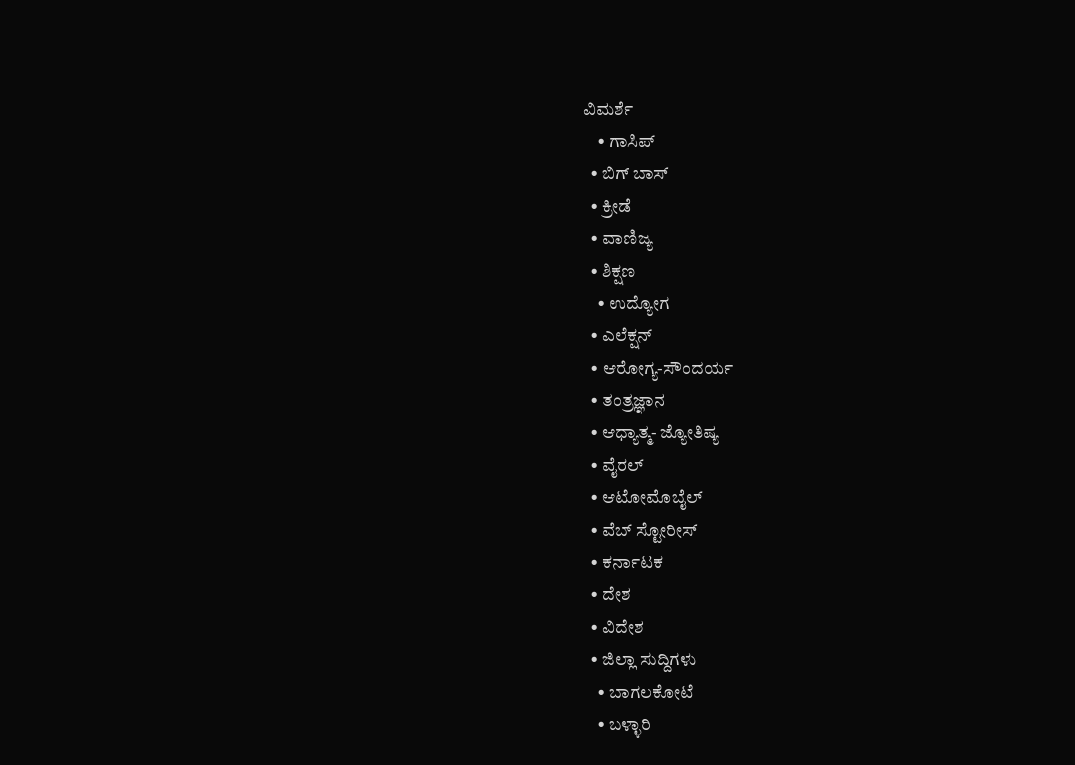ವಿಮರ್ಶೆ
    • ಗಾಸಿಪ್
  • ಬಿಗ್ ಬಾಸ್
  • ಕ್ರೀಡೆ
  • ವಾಣಿಜ್ಯ
  • ಶಿಕ್ಷಣ
    • ಉದ್ಯೋಗ
  • ಎಲೆಕ್ಷನ್
  • ಆರೋಗ್ಯ-ಸೌಂದರ್ಯ
  • ತಂತ್ರಜ್ಞಾನ
  • ಆಧ್ಯಾತ್ಮ- ಜ್ಯೋತಿಷ್ಯ
  • ವೈರಲ್
  • ಆಟೋಮೊಬೈಲ್
  • ವೆಬ್ ಸ್ಟೋರೀಸ್
  • ಕರ್ನಾಟಕ
  • ದೇಶ
  • ವಿದೇಶ
  • ಜಿಲ್ಲಾ ಸುದ್ದಿಗಳು
    • ಬಾಗಲಕೋಟೆ
    • ಬಳ್ಳಾರಿ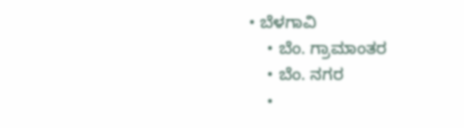• ಬೆಳಗಾವಿ
    • ಬೆಂ. ಗ್ರಾಮಾಂತರ
    • ಬೆಂ. ನಗರ
    •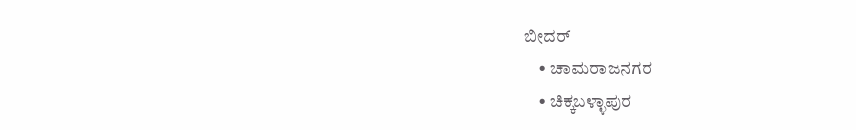ಬೀದರ್
    • ಚಾಮರಾಜನಗರ
    • ಚಿಕ್ಕಬಳ್ಳಾಪುರ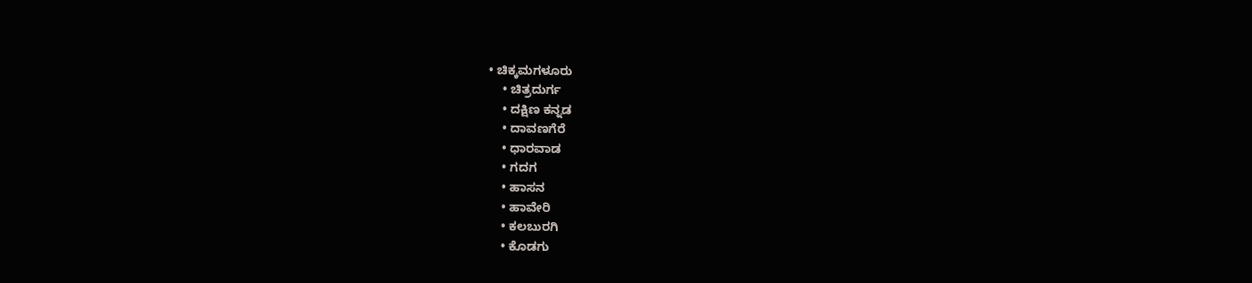• ಚಿಕ್ಕಮಗಳೂರು
    • ಚಿತ್ರದುರ್ಗ
    • ದಕ್ಷಿಣ ಕನ್ನಡ
    • ದಾವಣಗೆರೆ
    • ಧಾರವಾಡ
    • ಗದಗ
    • ಹಾಸನ
    • ಹಾವೇರಿ
    • ಕಲಬುರಗಿ
    • ಕೊಡಗು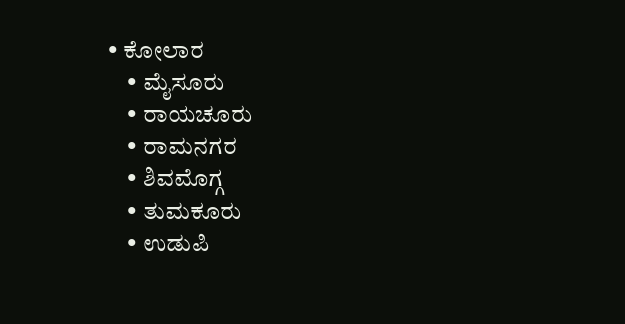• ಕೋಲಾರ
    • ಮೈಸೂರು
    • ರಾಯಚೂರು
    • ರಾಮನಗರ
    • ಶಿವಮೊಗ್ಗ
    • ತುಮಕೂರು
    • ಉಡುಪಿ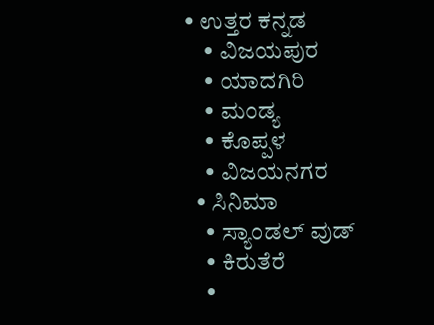• ಉತ್ತರ ಕನ್ನಡ
    • ವಿಜಯಪುರ
    • ಯಾದಗಿರಿ
    • ಮಂಡ್ಯ
    • ಕೊಪ್ಪಳ
    • ವಿಜಯನಗರ
  • ಸಿನಿಮಾ
    • ಸ್ಯಾಂಡಲ್ ವುಡ್
    • ಕಿರುತೆರೆ
    •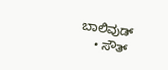ಬಾಲಿವುಡ್
    • ಸೌತ್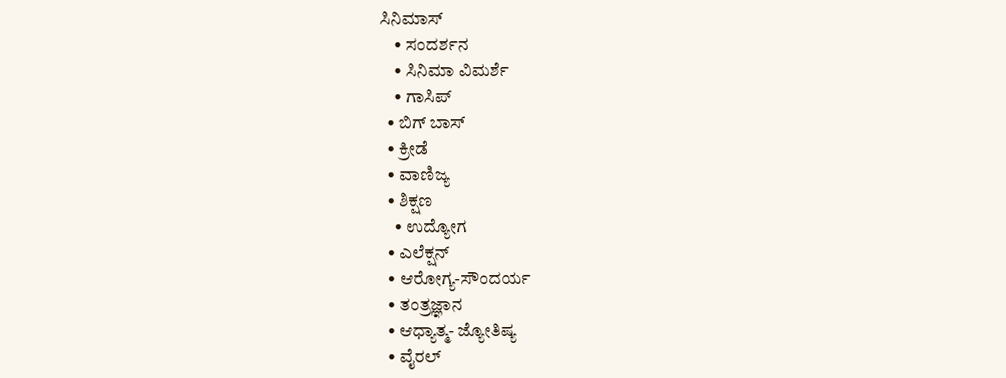ಸಿನಿಮಾಸ್
    • ಸಂದರ್ಶನ
    • ಸಿನಿಮಾ ವಿಮರ್ಶೆ
    • ಗಾಸಿಪ್
  • ಬಿಗ್ ಬಾಸ್
  • ಕ್ರೀಡೆ
  • ವಾಣಿಜ್ಯ
  • ಶಿಕ್ಷಣ
    • ಉದ್ಯೋಗ
  • ಎಲೆಕ್ಷನ್
  • ಆರೋಗ್ಯ-ಸೌಂದರ್ಯ
  • ತಂತ್ರಜ್ಞಾನ
  • ಆಧ್ಯಾತ್ಮ- ಜ್ಯೋತಿಷ್ಯ
  • ವೈರಲ್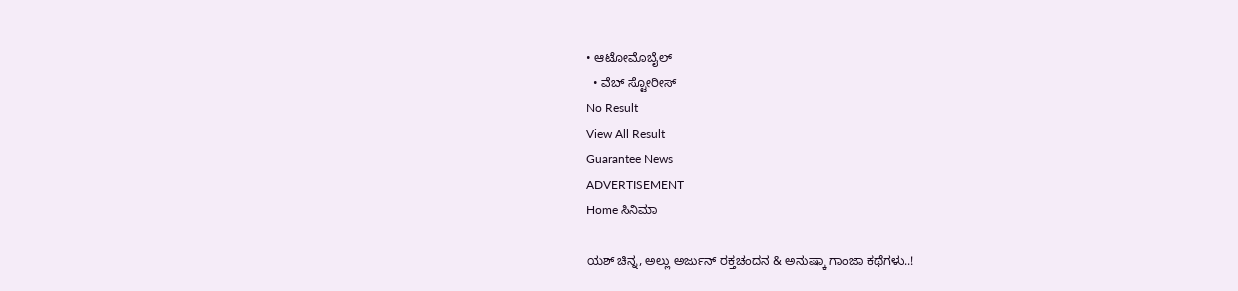• ಆಟೋಮೊಬೈಲ್
  • ವೆಬ್ ಸ್ಟೋರೀಸ್
No Result
View All Result
Guarantee News
ADVERTISEMENT
Home ಸಿನಿಮಾ

ಯಶ್ ಚಿನ್ನ, ಅಲ್ಲು ಅರ್ಜುನ್ ರಕ್ತಚಂದನ‌ & ಅನುಷ್ಕಾ ಗಾಂಜಾ ಕಥೆಗಳು..!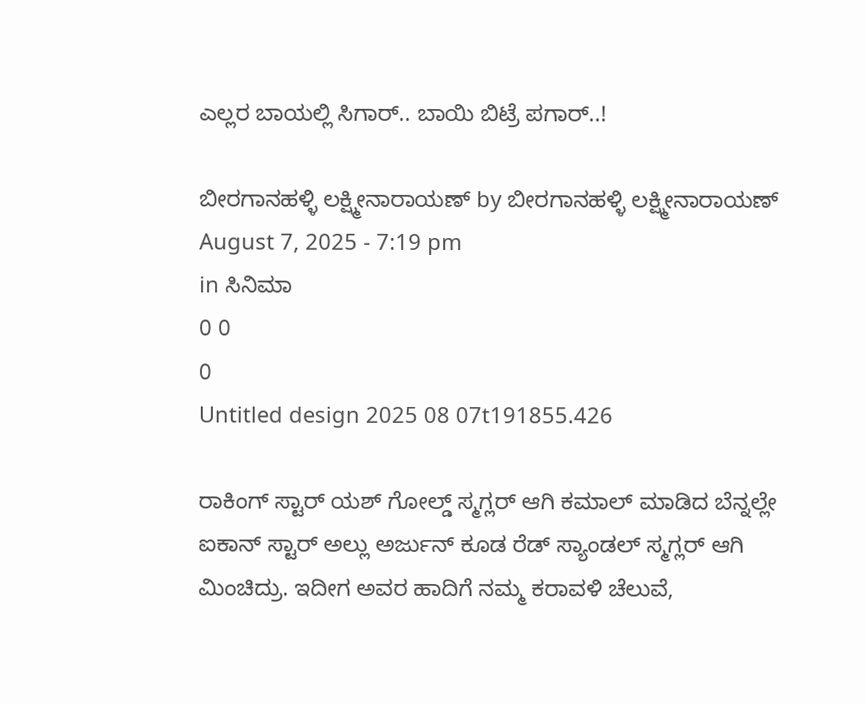ಎಲ್ಲರ ಬಾಯಲ್ಲಿ ಸಿಗಾರ್.. ಬಾಯಿ ಬಿಟ್ರೆ ಪಗಾರ್..!

ಬೀರಗಾನಹಳ್ಳಿ ಲಕ್ಷ್ಮೀನಾರಾಯಣ್ by ಬೀರಗಾನಹಳ್ಳಿ ಲಕ್ಷ್ಮೀನಾರಾಯಣ್
August 7, 2025 - 7:19 pm
in ಸಿನಿಮಾ
0 0
0
Untitled design 2025 08 07t191855.426

ರಾಕಿಂಗ್ ಸ್ಟಾರ್ ಯಶ್ ಗೋಲ್ಡ್ ಸ್ಮಗ್ಲರ್ ಆಗಿ ಕಮಾಲ್ ಮಾಡಿದ ಬೆನ್ನಲ್ಲೇ ಐಕಾನ್ ಸ್ಟಾರ್ ಅಲ್ಲು ಅರ್ಜುನ್ ಕೂಡ ರೆಡ್ ಸ್ಯಾಂಡಲ್ ಸ್ಮಗ್ಲರ್ ಆಗಿ ಮಿಂಚಿದ್ರು. ಇದೀಗ ಅವರ ಹಾದಿಗೆ ನಮ್ಮ ಕರಾವಳಿ ಚೆಲುವೆ,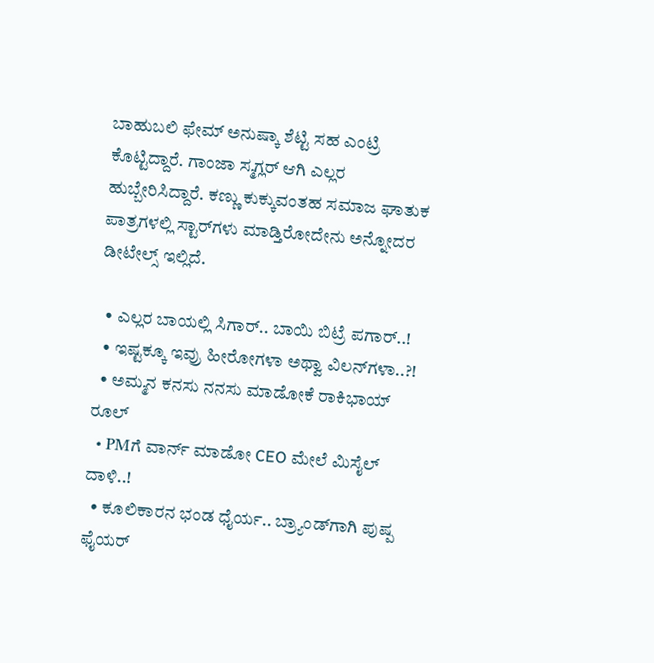ಬಾಹುಬಲಿ ಫೇಮ್ ಅನುಷ್ಕಾ ಶೆಟ್ಟಿ ಸಹ ಎಂಟ್ರಿ ಕೊಟ್ಟಿದ್ದಾರೆ. ಗಾಂಜಾ ಸ್ಮಗ್ಲರ್ ಆಗಿ ಎಲ್ಲರ ಹುಬ್ಬೇರಿಸಿದ್ದಾರೆ. ಕಣ್ಣು ಕುಕ್ಕುವಂತಹ ಸಮಾಜ ಘಾತುಕ ಪಾತ್ರಗಳಲ್ಲಿ ಸ್ಟಾರ್‌‌ಗಳು ಮಾಡ್ತಿರೋದೇನು ಅನ್ನೋದರ ಡೀಟೇಲ್ಸ್‌ ಇಲ್ಲಿದೆ.

  • ಎಲ್ಲರ ಬಾಯಲ್ಲಿ ಸಿಗಾರ್.. ಬಾಯಿ ಬಿಟ್ರೆ ಪಗಾರ್..!
  • ಇಷ್ಟಕ್ಕೂ ಇವ್ರು ಹೀರೋಗಳಾ ಅಥ್ವಾ ವಿಲನ್‌ಗಳಾ..?!
  • ಅಮ್ಮನ ಕನಸು ನನಸು ಮಾಡೋಕೆ ರಾಕಿಭಾಯ್ ರೂಲ್
  • PMಗೆ ವಾರ್ನ್‌ ಮಾಡೋ CEO ಮೇಲೆ ಮಿಸೈಲ್ ದಾಳಿ..!
  • ಕೂಲಿಕಾರನ ಭಂಡ ಧೈರ್ಯ.. ಬ್ರ್ಯಾಂಡ್‌‌ಗಾಗಿ ಪುಷ್ಪ ಫೈಯರ್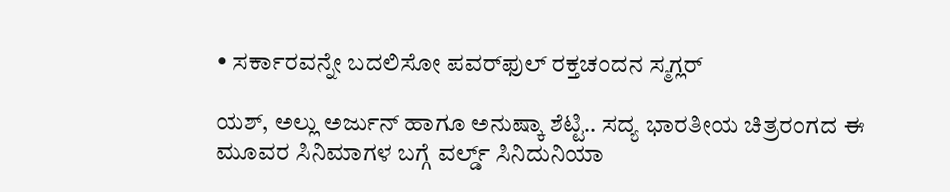• ಸರ್ಕಾರವನ್ನೇ ಬದಲಿಸೋ ಪವರ್‌‌ಫುಲ್ ರಕ್ತಚಂದನ ಸ್ಮಗ್ಲರ್‌

ಯಶ್, ಅಲ್ಲು ಅರ್ಜುನ್ ಹಾಗೂ ಅನುಷ್ಕಾ ಶೆಟ್ಟಿ.. ಸದ್ಯ ಭಾರತೀಯ ಚಿತ್ರರಂಗದ ಈ ಮೂವರ ಸಿನಿಮಾಗಳ ಬಗ್ಗೆ ವರ್ಲ್ಡ್‌ ಸಿನಿದುನಿಯಾ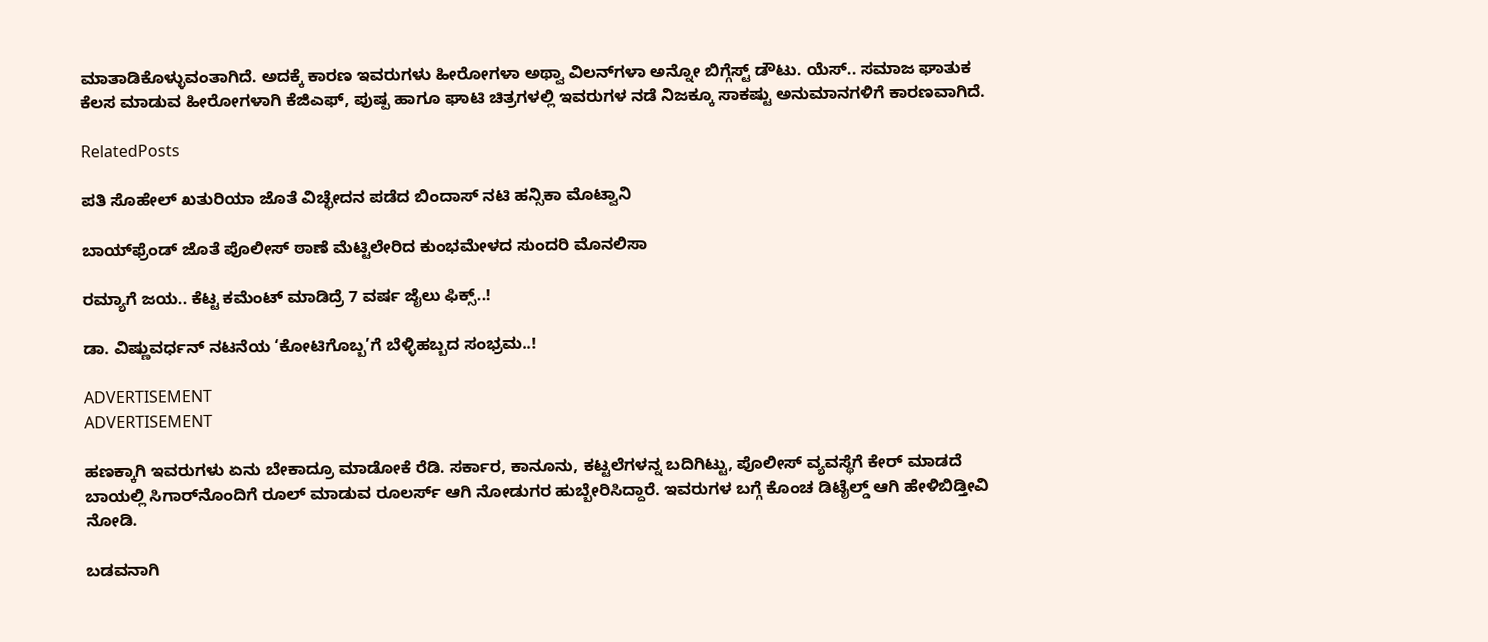ಮಾತಾಡಿಕೊಳ್ಳುವಂತಾಗಿದೆ. ಅದಕ್ಕೆ ಕಾರಣ ಇವರುಗಳು ಹೀರೋಗಳಾ ಅಥ್ವಾ ವಿಲನ್‌ಗಳಾ ಅನ್ನೋ ಬಿಗ್ಗೆಸ್ಟ್ ಡೌಟು. ಯೆಸ್.. ಸಮಾಜ ಘಾತುಕ ಕೆಲಸ ಮಾಡುವ ಹೀರೋಗಳಾಗಿ ಕೆಜಿಎಫ್, ಪುಷ್ಪ ಹಾಗೂ ಘಾಟಿ ಚಿತ್ರಗಳಲ್ಲಿ ಇವರುಗಳ ನಡೆ ನಿಜಕ್ಕೂ ಸಾಕಷ್ಟು ಅನುಮಾನಗಳಿಗೆ ಕಾರಣವಾಗಿದೆ.

RelatedPosts

ಪತಿ ಸೊಹೇಲ್ ಖತುರಿಯಾ ಜೊತೆ ವಿಚ್ಛೇದನ ಪಡೆದ ಬಿಂದಾಸ್ ನಟಿ ಹನ್ಸಿಕಾ ಮೊಟ್ವಾನಿ

ಬಾಯ್‌ಫ್ರೆಂಡ್ ಜೊತೆ ಪೊಲೀಸ್ ಠಾಣೆ ಮೆಟ್ಟಿಲೇರಿದ ಕುಂಭಮೇಳದ ಸುಂದರಿ ಮೊನಲಿಸಾ

ರಮ್ಯಾಗೆ ಜಯ.. ಕೆಟ್ಟ ಕಮೆಂಟ್ ಮಾಡಿದ್ರೆ 7 ವರ್ಷ ಜೈಲು ಫಿಕ್ಸ್‌..!

ಡಾ. ವಿಷ್ಣುವರ್ಧನ್ ನಟನೆಯ ‘ಕೋಟಿಗೊಬ್ಬ’ಗೆ ಬೆಳ್ಳಿಹಬ್ಬದ ಸಂಭ್ರಮ..!

ADVERTISEMENT
ADVERTISEMENT

ಹಣಕ್ಕಾಗಿ ಇವರುಗಳು ಏನು ಬೇಕಾದ್ರೂ ಮಾಡೋಕೆ ರೆಡಿ. ಸರ್ಕಾರ, ಕಾನೂನು, ಕಟ್ಟಲೆಗಳನ್ನ ಬದಿಗಿಟ್ಟು, ಪೊಲೀಸ್ ವ್ಯವಸ್ಥೆಗೆ ಕೇರ್ ಮಾಡದೆ ಬಾಯಲ್ಲಿ ಸಿಗಾರ್‌ನೊಂದಿಗೆ ರೂಲ್ ಮಾಡುವ ರೂಲರ್ಸ್‌ ಆಗಿ ನೋಡುಗರ ಹುಬ್ಬೇರಿಸಿದ್ದಾರೆ. ಇವರುಗಳ ಬಗ್ಗೆ ಕೊಂಚ ಡಿಟೈಲ್ಡ್ ಆಗಿ ಹೇಳಿಬಿಡ್ತೀವಿ ನೋಡಿ.

ಬಡವನಾಗಿ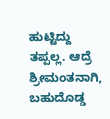ಹುಟ್ಟಿದ್ದು ತಪ್ಪಲ್ಲ. ಆದ್ರೆ ಶ್ರೀಮಂತನಾಗಿ, ಬಹುದೊಡ್ಡ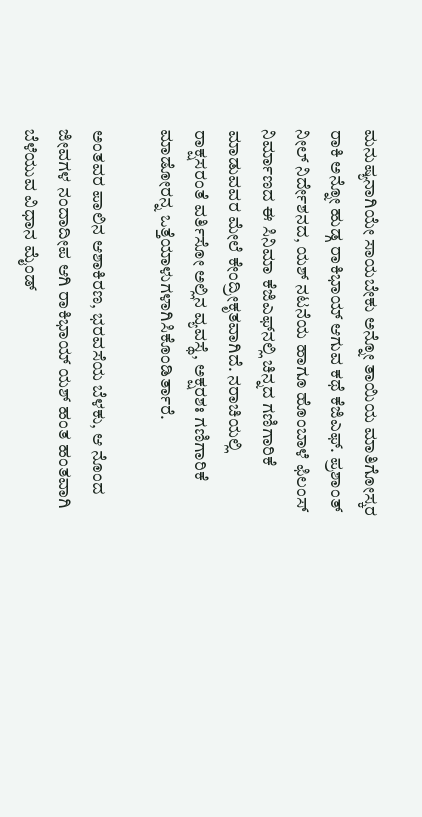ಮನುಷ್ಯನಾಗಿಯೇ ಸಾಯಬೇಕು ಅನ್ನೋ ತಾಯಿಯ ಮಾತಿಗೋಸ್ಕರ ರಾಕಿ ಅನ್ನೋ ಹುಡ್ಗ ರಾಕಿಭಾಯ್ ಆಗುವ ಕಥೆ ಕೆಜಿಎಫ್. ಪ್ರಶಾಂತ್ ನೀಲ್ ನಿರ್ದೇಶನದ, ಯಶ್ ನಟನೆಯ ಹಾಗೂ ಹೊಂಬಾಳೆ ಫಿಲಂಸ್ ನಿರ್ಮಾಣದ ಈ ಸಿನಿಮಾ ಕೆಜಿಎಫ್‌‌ನಲ್ಲಿ ಚಿನ್ನದ ಗಣಿಗಾರಿಕೆ ಮಾಡುವವರ ಮೇಲೆ ಕೇಂದ್ರೀಕೃತವಾಗಿದೆ. ನರಾಚಿಯಲ್ಲಿ ರಾಕ್ಷಸರಂತೆ ವರ್ತಿಸೋ ಅಲ್ಲಿನ ವ್ಯವಸ್ಥೆ, ಅಕ್ಷರಶಃ ಗಣಿಗಾರಿಕೆ ಮಾಡೋರನ್ನ ಒತ್ತೆಯಾಳುಗಳಾಗಿಸಿಕೊಂಡಿರ್ತಾರೆ.

ಅಂತವರ ಪಾಲಿನ ಆಶಾಕಿರಣ, ಭರವಸೆಯ ಬೆಳಕು, ಆ ನೊಂದ ಜೀವಗಳ ನಂದಾದೀಪ ಆಗಿ ರಾಕಿಭಾಯ್ ಯಶ್ ಹಂತ ಹಂತವಾಗಿ ಬೆಳೆಯುವ ವಿಧಾನ ಮೈಂಡ್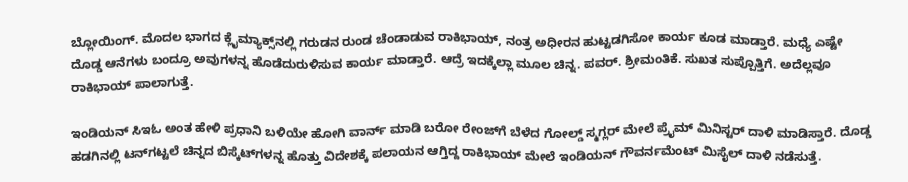ಬ್ಲೋಯಿಂಗ್. ಮೊದಲ ಭಾಗದ ಕ್ಲೈಮ್ಯಾಕ್ಸ್‌ನಲ್ಲಿ ಗರುಡನ ರುಂಡ ಚೆಂಡಾಡುವ ರಾಕಿಭಾಯ್, ನಂತ್ರ ಅಧೀರನ ಹುಟ್ಟಡಗಿಸೋ ಕಾರ್ಯ ಕೂಡ ಮಾಡ್ತಾರೆ. ಮಧ್ಯೆ ಎಷ್ಟೇ ದೊಡ್ಡ ಆನೆಗಳು ಬಂದ್ರೂ ಅವುಗಳನ್ನ ಹೊಡೆದುರುಳಿಸುವ ಕಾರ್ಯ ಮಾಡ್ತಾರೆ. ಆದ್ರೆ ಇದಕ್ಕೆಲ್ಲಾ ಮೂಲ ಚಿನ್ನ. ಪವರ್. ಶ್ರೀಮಂತಿಕೆ. ಸುಖತ ಸುಪ್ಪೊತ್ತಿಗೆ. ಅದೆಲ್ಲವೂ ರಾಕಿಭಾಯ್ ಪಾಲಾಗುತ್ತೆ.

ಇಂಡಿಯನ್ ಸಿಇಓ ಅಂತ ಹೇಳಿ ಪ್ರಧಾನಿ ಬಳಿಯೇ ಹೋಗಿ ವಾರ್ನ್‌ ಮಾಡಿ ಬರೋ ರೇಂಜ್‌ಗೆ ಬೆಳೆದ ಗೋಲ್ಡ್ ಸ್ಮಗ್ಲರ್ ಮೇಲೆ ಪ್ರೈಮ್ ಮಿನಿಸ್ಟರ್ ದಾಳಿ ಮಾಡಿಸ್ತಾರೆ. ದೊಡ್ಡ ಹಡಗಿನಲ್ಲಿ ಟನ್‌ಗಟ್ಟಲೆ ಚಿನ್ನದ ಬಿಸ್ಕೆಟ್‌‌ಗಳನ್ನ ಹೊತ್ತು ವಿದೇಶಕ್ಕೆ ಪಲಾಯನ ಆಗ್ತಿದ್ದ ರಾಕಿಭಾಯ್‌ ಮೇಲೆ ಇಂಡಿಯನ್ ಗೌವರ್ನಮೆಂಟ್ ಮಿಸೈಲ್ ದಾಳಿ ನಡೆಸುತ್ತೆ.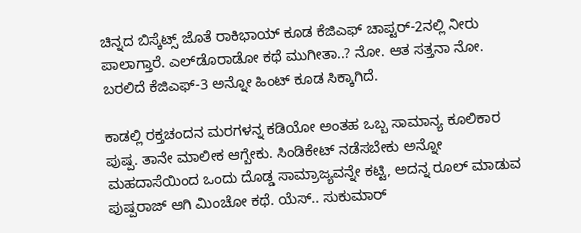ಚಿನ್ನದ ಬಿಸ್ಕೆಟ್ಸ್ ಜೊತೆ ರಾಕಿಭಾಯ್ ಕೂಡ ಕೆಜಿಎಫ್ ಚಾಪ್ಟರ್-2ನಲ್ಲಿ ನೀರು ಪಾಲಾಗ್ತಾರೆ. ಎಲ್‌ಡೊರಾಡೋ ಕಥೆ ಮುಗೀತಾ..? ನೋ. ಆತ ಸತ್ತನಾ ನೋ. ಬರಲಿದೆ ಕೆಜಿಎಫ್-3 ಅನ್ನೋ ಹಿಂಟ್ ಕೂಡ ಸಿಕ್ಕಾಗಿದೆ.

ಕಾಡಲ್ಲಿ ರಕ್ತಚಂದನ ಮರಗಳನ್ನ ಕಡಿಯೋ ಅಂತಹ ಒಬ್ಬ ಸಾಮಾನ್ಯ ಕೂಲಿಕಾರ ಪುಷ್ಪ. ತಾನೇ ಮಾಲೀಕ ಆಗ್ಬೇಕು. ಸಿಂಡಿಕೇಟ್ ನಡೆಸಬೇಕು ಅನ್ನೋ ಮಹದಾಸೆಯಿಂದ ಒಂದು ದೊಡ್ಡ ಸಾಮ್ರಾಜ್ಯವನ್ನೇ ಕಟ್ಟಿ, ಅದನ್ನ ರೂಲ್ ಮಾಡುವ ಪುಷ್ಪರಾಜ್ ಆಗಿ ಮಿಂಚೋ ಕಥೆ. ಯೆಸ್.. ಸುಕುಮಾರ್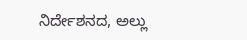ನಿರ್ದೇಶನದ, ಅಲ್ಲು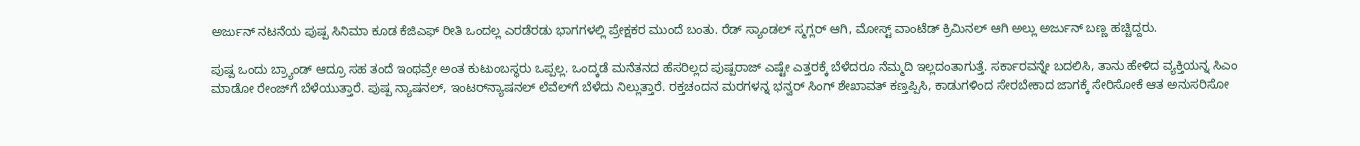ಅರ್ಜುನ್ ನಟನೆಯ ಪುಷ್ಪ ಸಿನಿಮಾ ಕೂಡ ಕೆಜಿಎಫ್ ರೀತಿ ಒಂದಲ್ಲ ಎರಡೆರಡು ಭಾಗಗಳಲ್ಲಿ ಪ್ರೇಕ್ಷಕರ ಮುಂದೆ ಬಂತು. ರೆಡ್ ಸ್ಯಾಂಡಲ್ ಸ್ಮಗ್ಲರ್ ಆಗಿ, ಮೋಸ್ಟ್ ವಾಂಟೆಡ್ ಕ್ರಿಮಿನಲ್ ಆಗಿ ಅಲ್ಲು ಅರ್ಜುನ್ ಬಣ್ಣ ಹಚ್ಚಿದ್ದರು.

ಪುಷ್ಪ ಒಂದು ಬ್ರ್ಯಾಂಡ್ ಆದ್ರೂ ಸಹ ತಂದೆ ಇಂಥವ್ರೇ ಅಂತ ಕುಟುಂಬಸ್ಥರು ಒಪ್ಪಲ್ಲ. ಒಂದ್ಕಡೆ ಮನೆತನದ ಹೆಸರಿಲ್ಲದ ಪುಷ್ಪರಾಜ್ ಎಷ್ಟೇ ಎತ್ತರಕ್ಕೆ ಬೆಳೆದರೂ ನೆಮ್ಮದಿ ಇಲ್ಲದಂತಾಗುತ್ತೆ. ಸರ್ಕಾರವನ್ನೇ ಬದಲಿಸಿ, ತಾನು ಹೇಳಿದ ವ್ಯಕ್ತಿಯನ್ನ ಸಿಎಂ ಮಾಡೋ ರೇಂಜ್‌ಗೆ ಬೆಳೆಯುತ್ತಾರೆ. ಪುಷ್ಪ ನ್ಯಾಷನಲ್, ಇಂಟರ್‌ನ್ಯಾಷನಲ್ ಲೆವೆಲ್‌ಗೆ ಬೆಳೆದು ನಿಲ್ಲುತ್ತಾರೆ. ರಕ್ತಚಂದನ ಮರಗಳನ್ನ ಭನ್ವರ್ ಸಿಂಗ್ ಶೇಖಾವತ್ ಕಣ್ತಪ್ಪಿಸಿ, ಕಾಡುಗಳಿಂದ ಸೇರಬೇಕಾದ ಜಾಗಕ್ಕೆ ಸೇರಿಸೋಕೆ ಆತ ಅನುಸರಿಸೋ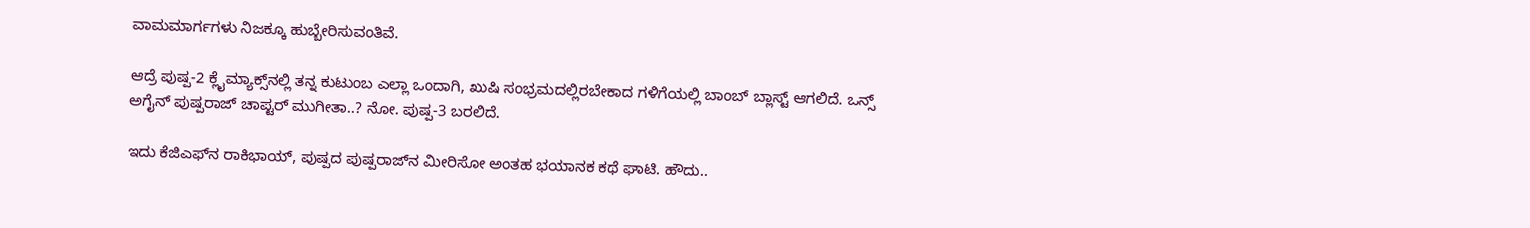ವಾಮಮಾರ್ಗಗಳು ನಿಜಕ್ಕೂ ಹುಬ್ಬೇರಿಸುವಂತಿವೆ.

ಆದ್ರೆ ಪುಷ್ಪ-2 ಕ್ಲೈಮ್ಯಾಕ್ಸ್‌‌ನಲ್ಲಿ ತನ್ನ ಕುಟುಂಬ ಎಲ್ಲಾ ಒಂದಾಗಿ, ಖುಷಿ ಸಂಭ್ರಮದಲ್ಲಿರಬೇಕಾದ ಗಳಿಗೆಯಲ್ಲಿ ಬಾಂಬ್ ಬ್ಲಾಸ್ಟ್ ಆಗಲಿದೆ. ಒನ್ಸ್ ಅಗೈನ್ ಪುಷ್ಪರಾಜ್ ಚಾಪ್ಟರ್ ಮುಗೀತಾ..? ನೋ. ಪುಷ್ಪ-3 ಬರಲಿದೆ.

ಇದು ಕೆಜಿಎಫ್‌ನ ರಾಕಿಭಾಯ್, ಪುಷ್ಪದ ಪುಷ್ಪರಾಜ್‌‌ನ ಮೀರಿಸೋ ಅಂತಹ ಭಯಾನಕ ಕಥೆ ಘಾಟಿ. ಹೌದು..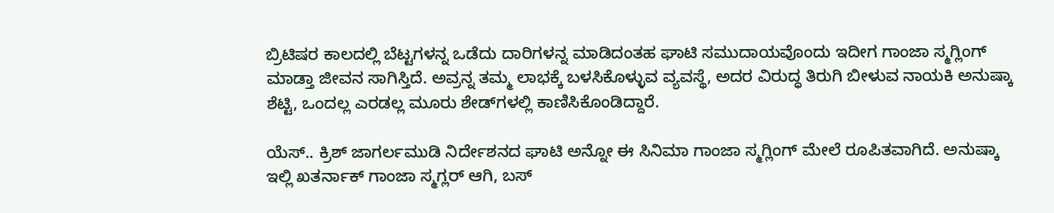ಬ್ರಿಟಿಷರ ಕಾಲದಲ್ಲಿ ಬೆಟ್ಟಗಳನ್ನ ಒಡೆದು ದಾರಿಗಳನ್ನ ಮಾಡಿದಂತಹ ಘಾಟಿ ಸಮುದಾಯವೊಂದು ಇದೀಗ ಗಾಂಜಾ ಸ್ಮಗ್ಲಿಂಗ್ ಮಾಡ್ತಾ ಜೀವನ ಸಾಗಿಸ್ತಿದೆ. ಅವ್ರನ್ನ ತಮ್ಮ ಲಾಭಕ್ಕೆ ಬಳಸಿಕೊಳ್ಳುವ ವ್ಯವಸ್ಥೆ, ಅದರ ವಿರುದ್ಧ ತಿರುಗಿ ಬೀಳುವ ನಾಯಕಿ ಅನುಷ್ಕಾ ಶೆಟ್ಟಿ, ಒಂದಲ್ಲ ಎರಡಲ್ಲ ಮೂರು ಶೇಡ್‌‌ಗಳಲ್ಲಿ ಕಾಣಿಸಿಕೊಂಡಿದ್ದಾರೆ.

ಯೆಸ್.. ಕ್ರಿಶ್ ಜಾಗರ್ಲಮುಡಿ ನಿರ್ದೇಶನದ ಘಾಟಿ ಅನ್ನೋ ಈ ಸಿನಿಮಾ ಗಾಂಜಾ ಸ್ಮಗ್ಲಿಂಗ್ ಮೇಲೆ ರೂಪಿತವಾಗಿದೆ. ಅನುಷ್ಕಾ ಇಲ್ಲಿ ಖತರ್ನಾಕ್ ಗಾಂಜಾ ಸ್ಮಗ್ಲರ್ ಆಗಿ, ಬಸ್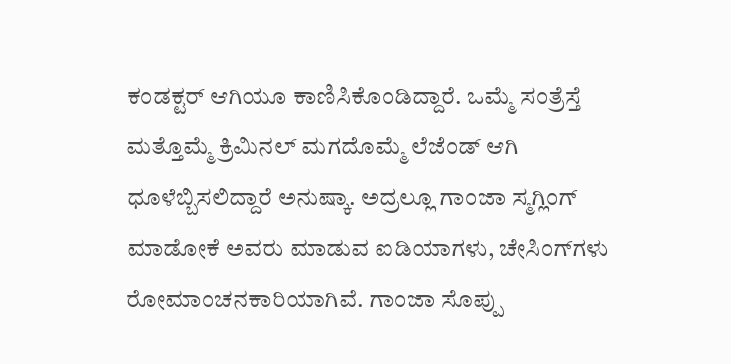ಕಂಡಕ್ಟರ್ ಆಗಿಯೂ ಕಾಣಿಸಿಕೊಂಡಿದ್ದಾರೆ. ಒಮ್ಮೆ ಸಂತ್ರೆಸ್ತೆ ಮತ್ತೊಮ್ಮೆ ಕ್ರಿಮಿನಲ್ ಮಗದೊಮ್ಮೆ ಲೆಜೆಂಡ್ ಆಗಿ ಧೂಳೆಬ್ಬಿಸಲಿದ್ದಾರೆ ಅನುಷ್ಕಾ. ಅದ್ರಲ್ಲೂ ಗಾಂಜಾ ಸ್ಮಗ್ಲಿಂಗ್‌ ಮಾಡೋಕೆ ಅವರು ಮಾಡುವ ಐಡಿಯಾಗಳು, ಚೇಸಿಂಗ್‌ಗಳು ರೋಮಾಂಚನಕಾರಿಯಾಗಿವೆ. ಗಾಂಜಾ ಸೊಪ್ಪು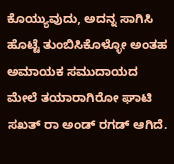ಕೊಯ್ಯುವುದು, ಅದನ್ನ ಸಾಗಿಸಿ ಹೊಟ್ಟೆ ತುಂಬಿಸಿಕೊಳ್ಳೋ ಅಂತಹ ಅಮಾಯಕ ಸಮುದಾಯದ ಮೇಲೆ ತಯಾರಾಗಿರೋ ಘಾಟಿ ಸಖತ್ ರಾ ಅಂಡ್ ರಗಡ್ ಆಗಿದೆ.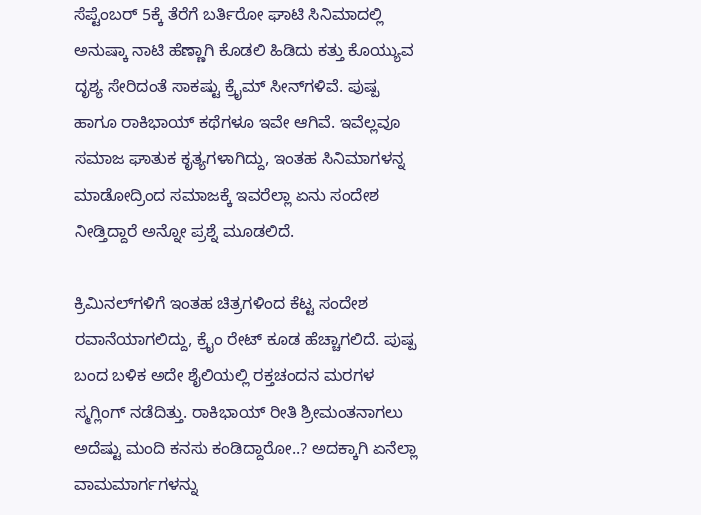ಸೆಪ್ಟೆಂಬರ್ 5ಕ್ಕೆ ತೆರೆಗೆ ಬರ್ತಿರೋ ಘಾಟಿ ಸಿನಿಮಾದಲ್ಲಿ ಅನುಷ್ಕಾ ನಾಟಿ ಹೆಣ್ಣಾಗಿ ಕೊಡಲಿ ಹಿಡಿದು ಕತ್ತು ಕೊಯ್ಯುವ ದೃಶ್ಯ ಸೇರಿದಂತೆ ಸಾಕಷ್ಟು ಕ್ರೈಮ್ ಸೀನ್‌ಗಳಿವೆ. ಪುಷ್ಪ ಹಾಗೂ ರಾಕಿಭಾಯ್ ಕಥೆಗಳೂ ಇವೇ ಆಗಿವೆ. ಇವೆಲ್ಲವೂ ಸಮಾಜ ಘಾತುಕ ಕೃತ್ಯಗಳಾಗಿದ್ದು, ಇಂತಹ ಸಿನಿಮಾಗಳನ್ನ ಮಾಡೋದ್ರಿಂದ ಸಮಾಜಕ್ಕೆ ಇವರೆಲ್ಲಾ ಏನು ಸಂದೇಶ ನೀಡ್ತಿದ್ದಾರೆ ಅನ್ನೋ ಪ್ರಶ್ನೆ ಮೂಡಲಿದೆ.

ಕ್ರಿಮಿನಲ್‌‌ಗಳಿಗೆ ಇಂತಹ ಚಿತ್ರಗಳಿಂದ ಕೆಟ್ಟ ಸಂದೇಶ ರವಾನೆಯಾಗಲಿದ್ದು, ಕ್ರೈಂ ರೇಟ್ ಕೂಡ ಹೆಚ್ಚಾಗಲಿದೆ. ಪುಷ್ಪ ಬಂದ ಬಳಿಕ ಅದೇ ಶೈಲಿಯಲ್ಲಿ ರಕ್ತಚಂದನ ಮರಗಳ ಸ್ಮಗ್ಲಿಂಗ್ ನಡೆದಿತ್ತು. ರಾಕಿಭಾಯ್ ರೀತಿ ಶ್ರೀಮಂತನಾಗಲು ಅದೆಷ್ಟು ಮಂದಿ ಕನಸು ಕಂಡಿದ್ದಾರೋ..? ಅದಕ್ಕಾಗಿ ಏನೆಲ್ಲಾ ವಾಮಮಾರ್ಗಗಳನ್ನು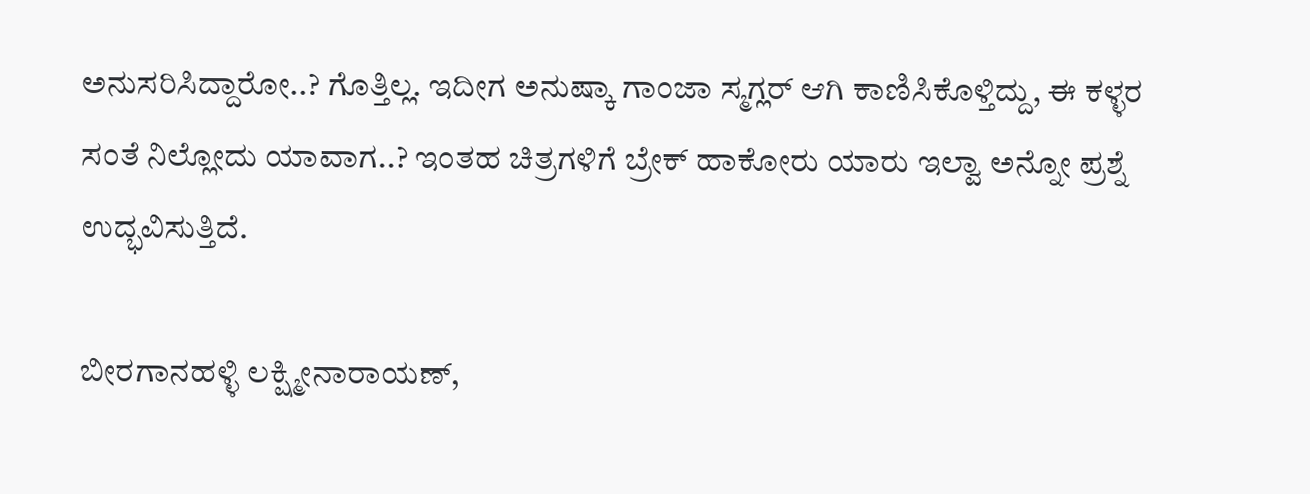ಅನುಸರಿಸಿದ್ದಾರೋ..? ಗೊತ್ತಿಲ್ಲ. ಇದೀಗ ಅನುಷ್ಕಾ ಗಾಂಜಾ ಸ್ಮಗ್ಲರ್ ಆಗಿ ಕಾಣಿಸಿಕೊಳ್ತಿದ್ದು, ಈ ಕಳ್ಳರ ಸಂತೆ ನಿಲ್ಲೋದು ಯಾವಾಗ..? ಇಂತಹ ಚಿತ್ರಗಳಿಗೆ ಬ್ರೇಕ್ ಹಾಕೋರು ಯಾರು ಇಲ್ವಾ ಅನ್ನೋ ಪ್ರಶ್ನೆ ಉದ್ಭವಿಸುತ್ತಿದೆ.

ಬೀರಗಾನಹಳ್ಳಿ ಲಕ್ಷ್ಮೀನಾರಾಯಣ್,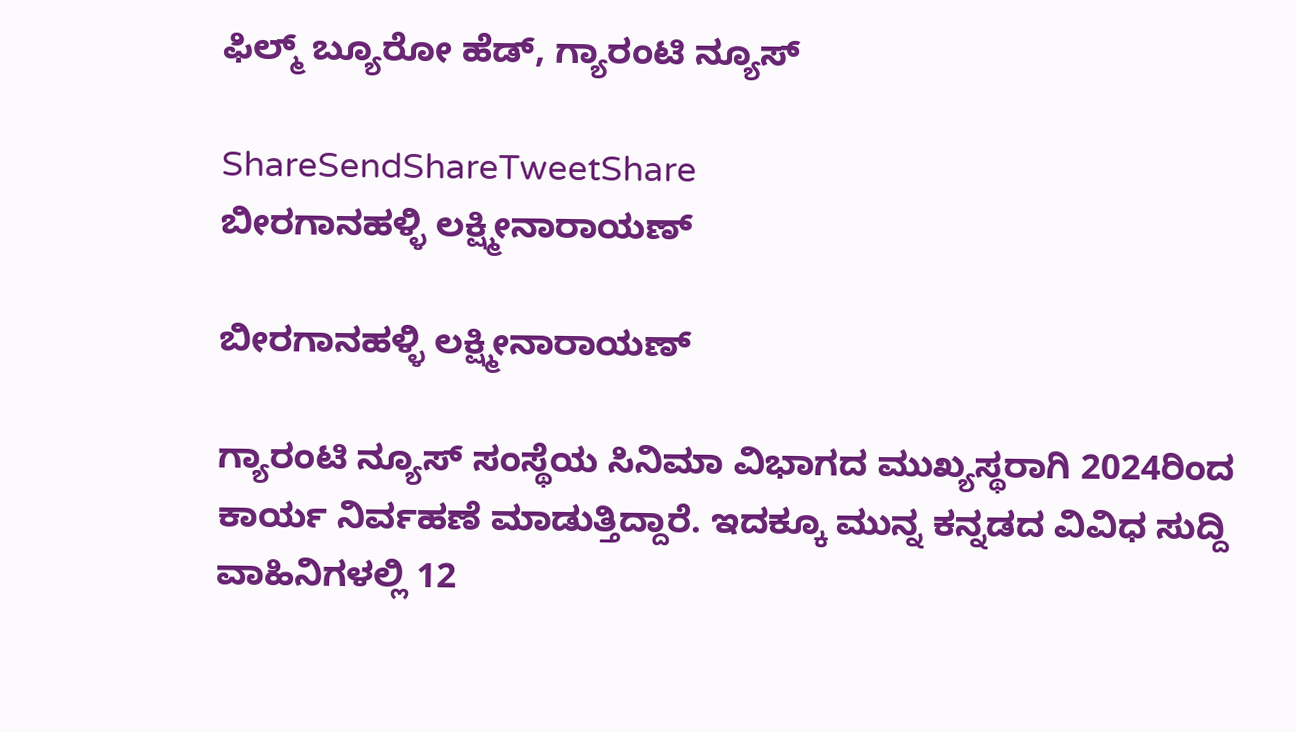ಫಿಲ್ಮ್ ಬ್ಯೂರೋ ಹೆಡ್, ಗ್ಯಾರಂಟಿ ನ್ಯೂಸ್

ShareSendShareTweetShare
ಬೀರಗಾನಹಳ್ಳಿ ಲಕ್ಷ್ಮೀನಾರಾಯಣ್

ಬೀರಗಾನಹಳ್ಳಿ ಲಕ್ಷ್ಮೀನಾರಾಯಣ್

ಗ್ಯಾರಂಟಿ ನ್ಯೂಸ್ ಸಂಸ್ಥೆಯ ಸಿನಿಮಾ ವಿಭಾಗದ ಮುಖ್ಯಸ್ಥರಾಗಿ 2024ರಿಂದ ಕಾರ್ಯ ನಿರ್ವಹಣೆ ಮಾಡುತ್ತಿದ್ದಾರೆ. ಇದಕ್ಕೂ ಮುನ್ನ ಕನ್ನಡದ ವಿವಿಧ ಸುದ್ದಿ ವಾಹಿನಿಗಳಲ್ಲಿ 12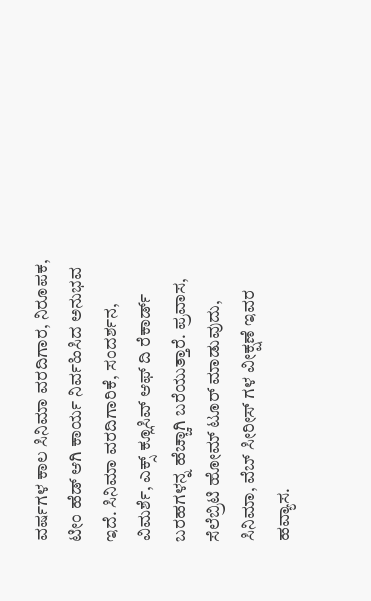ವರ್ಷಗಳ ಕಾಲ ಸಿನಿಮಾ ವರದಿಗಾರ, ನಿರೂಪಕ, ಟೀಂ ಹೆಡ್ ಆಗಿ ಕಾರ್ಯ ನಿರ್ವಹಿಸಿದ ಅನುಭವ ಇದೆ. ಸಿನಿಮಾ ವರದಿಗಾರಿಕೆ, ಸಂದರ್ಶನ, ವಿಮರ್ಶೆ, ಎಕ್ಸ್ ಕ್ಲೂಸಿವ್ ಆಫ್ ದಿ ರೆಕಾರ್ಡ್ ಬರಹಗಳನ್ನ ಹೆಚ್ಚಾಗಿ ಬರೆಯುತ್ತಾರೆ. ಪ್ರವಾಸ, ಸೆಲೆಬ್ರಿಟಿ ಹೋಮ್ ಟೂರ್ ಮಾಡುವುದು, ಸಿನಿಮಾ, ವೆಬ್ ಸೀರೀಸ್ ಗಳ ವೀಕ್ಷಣೆ ಇವರ ಹವ್ಯಾಸ.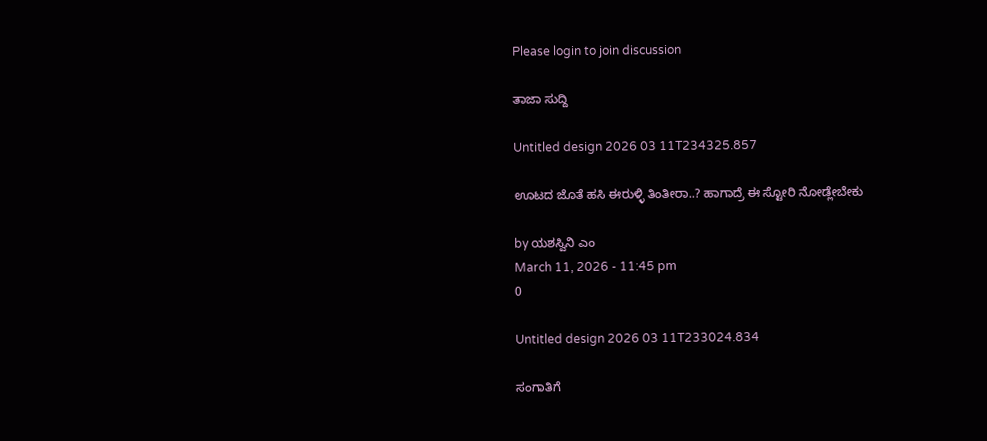Please login to join discussion

ತಾಜಾ ಸುದ್ದಿ

Untitled design 2026 03 11T234325.857

ಊಟದ ಜೊತೆ ಹಸಿ ಈರುಳ್ಳಿ ತಿಂತೀರಾ..? ಹಾಗಾದ್ರೆ ಈ ಸ್ಟೋರಿ ನೋಡ್ಲೇಬೇಕು

by ಯಶಸ್ವಿನಿ ಎಂ
March 11, 2026 - 11:45 pm
0

Untitled design 2026 03 11T233024.834

ಸಂಗಾತಿಗೆ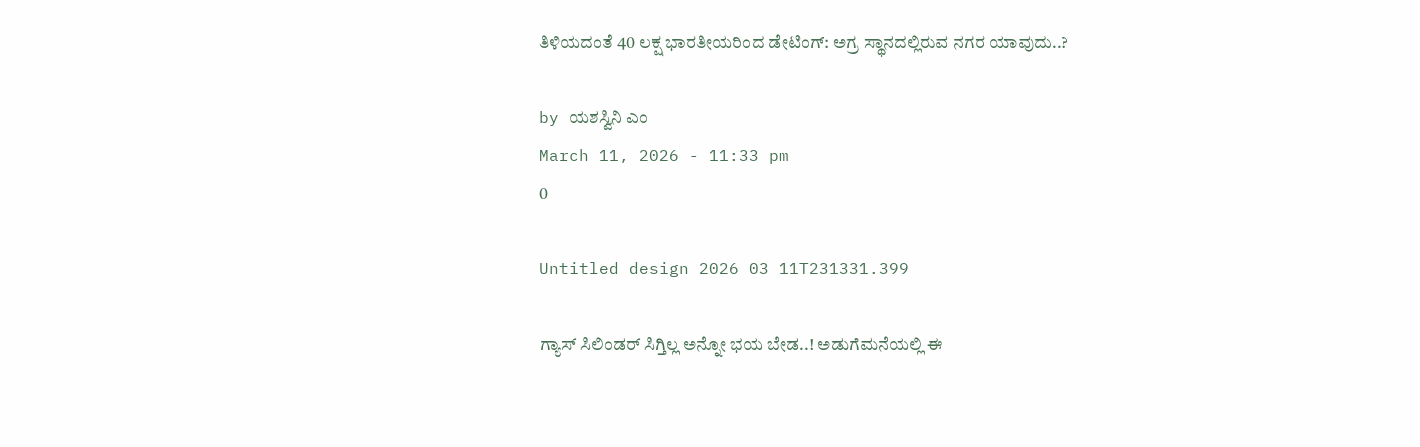ತಿಳಿಯದಂತೆ 40 ಲಕ್ಷ ಭಾರತೀಯರಿಂದ ಡೇಟಿಂಗ್: ಅಗ್ರ ಸ್ಥಾನದಲ್ಲಿರುವ ನಗರ ಯಾವುದು..?

by ಯಶಸ್ವಿನಿ ಎಂ
March 11, 2026 - 11:33 pm
0

Untitled design 2026 03 11T231331.399

ಗ್ಯಾಸ್ ಸಿಲಿಂಡರ್ ಸಿಗ್ತಿಲ್ಲ ಅನ್ನೋ ಭಯ ಬೇಡ..! ಅಡುಗೆಮನೆಯಲ್ಲಿ ಈ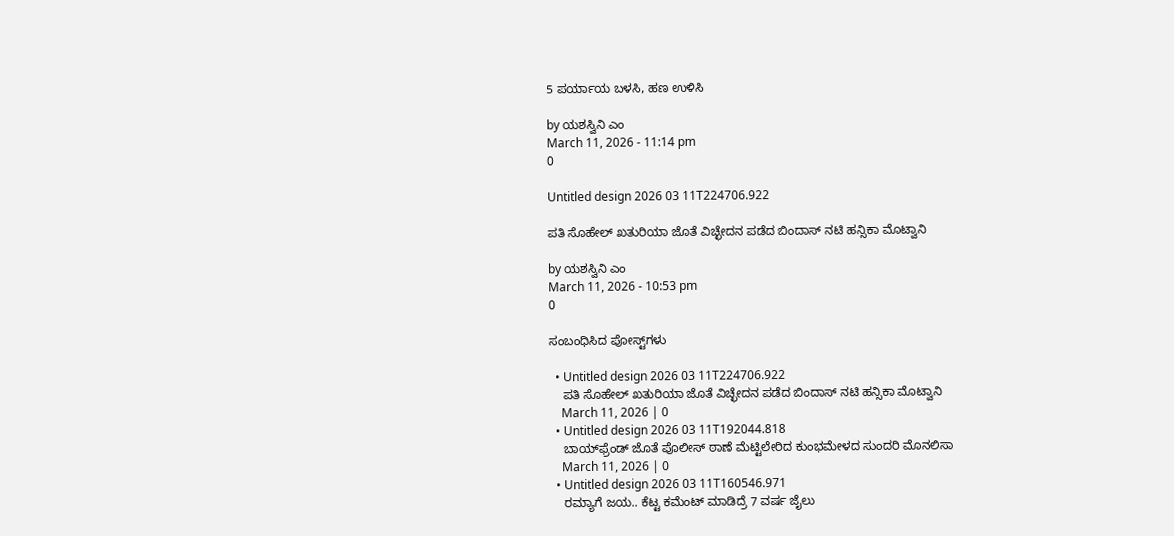5 ಪರ್ಯಾಯ ಬಳಸಿ, ಹಣ ಉಳಿಸಿ

by ಯಶಸ್ವಿನಿ ಎಂ
March 11, 2026 - 11:14 pm
0

Untitled design 2026 03 11T224706.922

ಪತಿ ಸೊಹೇಲ್ ಖತುರಿಯಾ ಜೊತೆ ವಿಚ್ಛೇದನ ಪಡೆದ ಬಿಂದಾಸ್ ನಟಿ ಹನ್ಸಿಕಾ ಮೊಟ್ವಾನಿ

by ಯಶಸ್ವಿನಿ ಎಂ
March 11, 2026 - 10:53 pm
0

ಸಂಬಂಧಿಸಿದ ಪೋಸ್ಟ್‌ಗಳು

  • Untitled design 2026 03 11T224706.922
    ಪತಿ ಸೊಹೇಲ್ ಖತುರಿಯಾ ಜೊತೆ ವಿಚ್ಛೇದನ ಪಡೆದ ಬಿಂದಾಸ್ ನಟಿ ಹನ್ಸಿಕಾ ಮೊಟ್ವಾನಿ
    March 11, 2026 | 0
  • Untitled design 2026 03 11T192044.818
    ಬಾಯ್‌ಫ್ರೆಂಡ್ ಜೊತೆ ಪೊಲೀಸ್ ಠಾಣೆ ಮೆಟ್ಟಿಲೇರಿದ ಕುಂಭಮೇಳದ ಸುಂದರಿ ಮೊನಲಿಸಾ
    March 11, 2026 | 0
  • Untitled design 2026 03 11T160546.971
    ರಮ್ಯಾಗೆ ಜಯ.. ಕೆಟ್ಟ ಕಮೆಂಟ್ ಮಾಡಿದ್ರೆ 7 ವರ್ಷ ಜೈಲು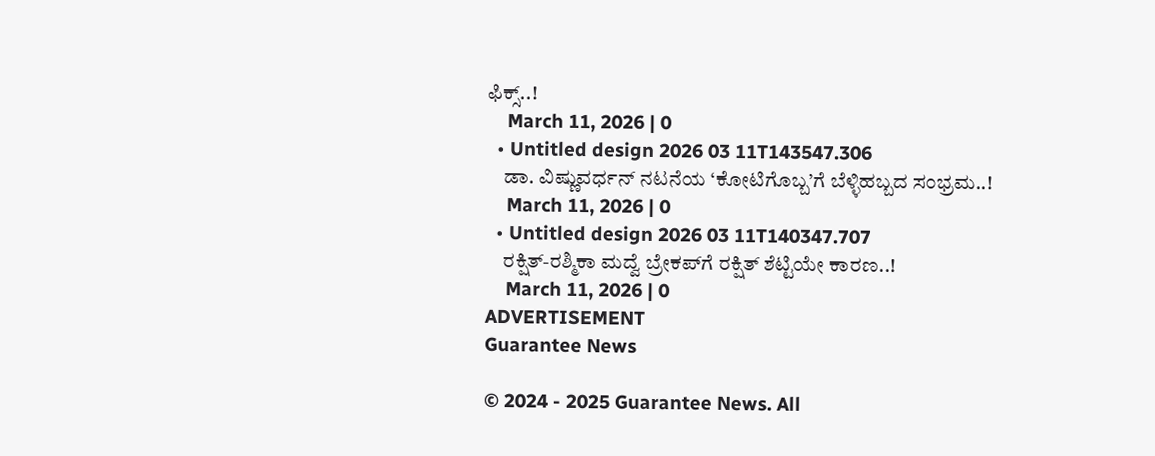ಫಿಕ್ಸ್‌..!
    March 11, 2026 | 0
  • Untitled design 2026 03 11T143547.306
    ಡಾ. ವಿಷ್ಣುವರ್ಧನ್ ನಟನೆಯ ‘ಕೋಟಿಗೊಬ್ಬ’ಗೆ ಬೆಳ್ಳಿಹಬ್ಬದ ಸಂಭ್ರಮ..!
    March 11, 2026 | 0
  • Untitled design 2026 03 11T140347.707
    ರಕ್ಷಿತ್-ರಶ್ಮಿಕಾ ಮದ್ವೆ ಬ್ರೇಕಪ್‌ಗೆ ರಕ್ಷಿತ್ ಶೆಟ್ಟಿಯೇ ಕಾರಣ..!
    March 11, 2026 | 0
ADVERTISEMENT
Guarantee News

© 2024 - 2025 Guarantee News. All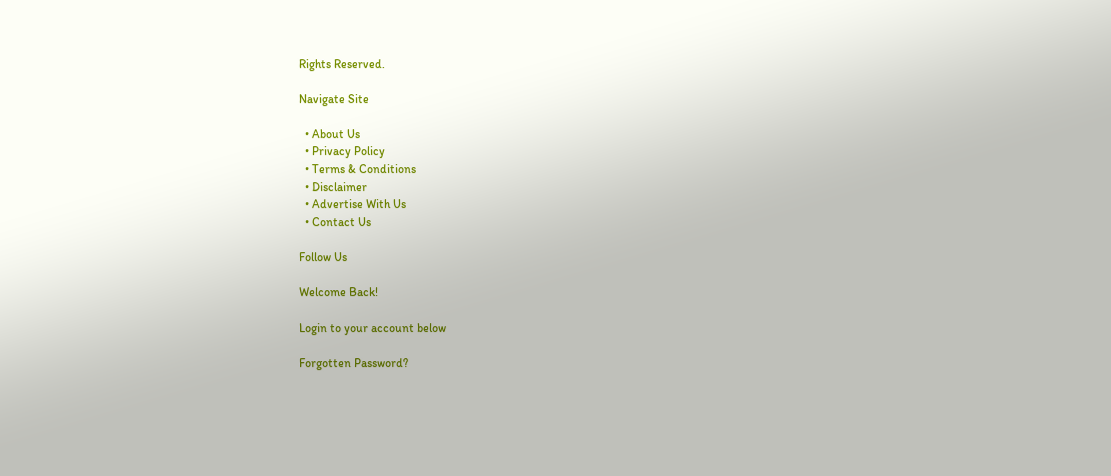Rights Reserved.

Navigate Site

  • About Us
  • Privacy Policy
  • Terms & Conditions
  • Disclaimer
  • Advertise With Us
  • Contact Us

Follow Us

Welcome Back!

Login to your account below

Forgotten Password?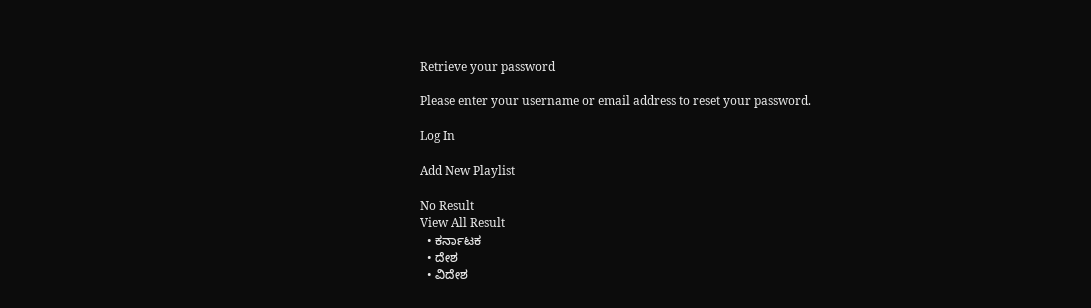Retrieve your password

Please enter your username or email address to reset your password.

Log In

Add New Playlist

No Result
View All Result
  • ಕರ್ನಾಟಕ
  • ದೇಶ
  • ವಿದೇಶ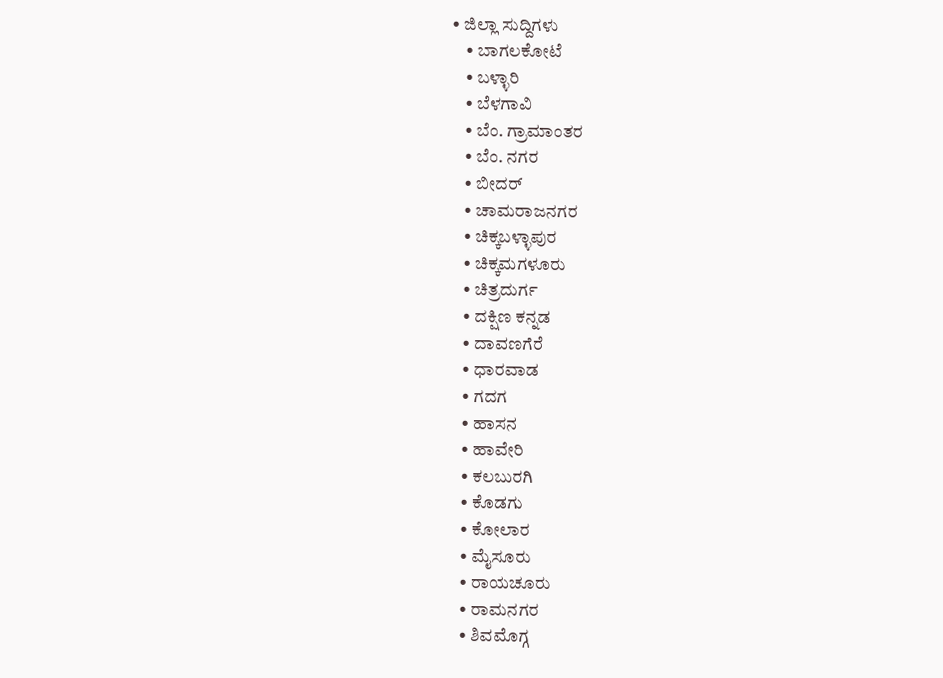• ಜಿಲ್ಲಾ ಸುದ್ದಿಗಳು
    • ಬಾಗಲಕೋಟೆ
    • ಬಳ್ಳಾರಿ
    • ಬೆಳಗಾವಿ
    • ಬೆಂ. ಗ್ರಾಮಾಂತರ
    • ಬೆಂ. ನಗರ
    • ಬೀದರ್
    • ಚಾಮರಾಜನಗರ
    • ಚಿಕ್ಕಬಳ್ಳಾಪುರ
    • ಚಿಕ್ಕಮಗಳೂರು
    • ಚಿತ್ರದುರ್ಗ
    • ದಕ್ಷಿಣ ಕನ್ನಡ
    • ದಾವಣಗೆರೆ
    • ಧಾರವಾಡ
    • ಗದಗ
    • ಹಾಸನ
    • ಹಾವೇರಿ
    • ಕಲಬುರಗಿ
    • ಕೊಡಗು
    • ಕೋಲಾರ
    • ಮೈಸೂರು
    • ರಾಯಚೂರು
    • ರಾಮನಗರ
    • ಶಿವಮೊಗ್ಗ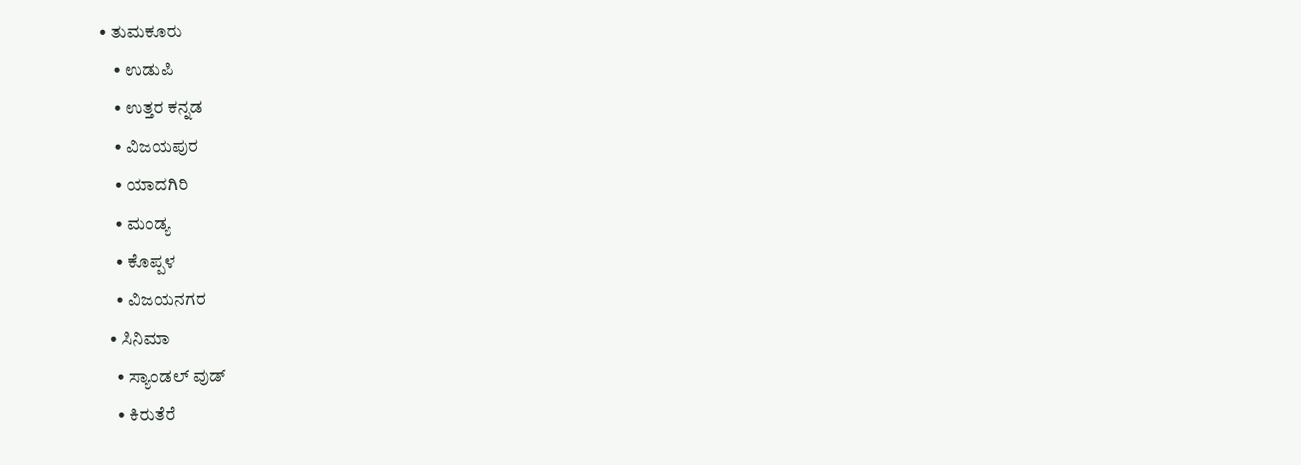• ತುಮಕೂರು
    • ಉಡುಪಿ
    • ಉತ್ತರ ಕನ್ನಡ
    • ವಿಜಯಪುರ
    • ಯಾದಗಿರಿ
    • ಮಂಡ್ಯ
    • ಕೊಪ್ಪಳ
    • ವಿಜಯನಗರ
  • ಸಿನಿಮಾ
    • ಸ್ಯಾಂಡಲ್ ವುಡ್
    • ಕಿರುತೆರೆ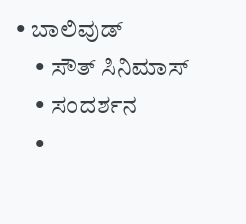• ಬಾಲಿವುಡ್
    • ಸೌತ್ ಸಿನಿಮಾಸ್
    • ಸಂದರ್ಶನ
    •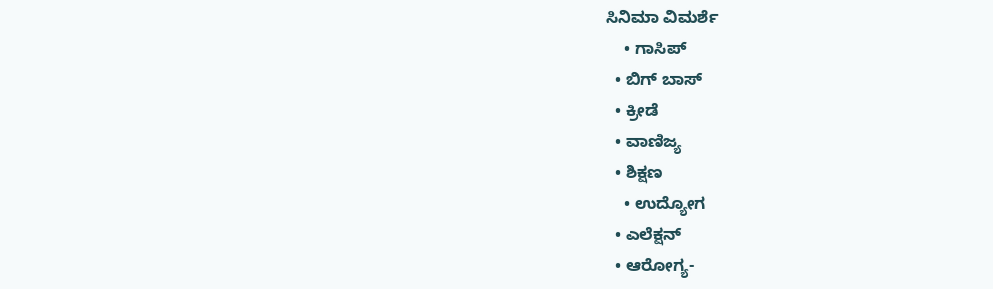ಸಿನಿಮಾ ವಿಮರ್ಶೆ
    • ಗಾಸಿಪ್
  • ಬಿಗ್ ಬಾಸ್
  • ಕ್ರೀಡೆ
  • ವಾಣಿಜ್ಯ
  • ಶಿಕ್ಷಣ
    • ಉದ್ಯೋಗ
  • ಎಲೆಕ್ಷನ್
  • ಆರೋಗ್ಯ-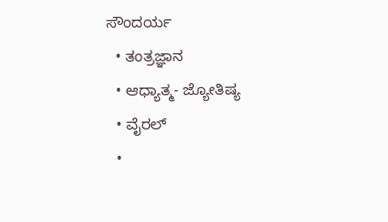ಸೌಂದರ್ಯ
  • ತಂತ್ರಜ್ಞಾನ
  • ಆಧ್ಯಾತ್ಮ- ಜ್ಯೋತಿಷ್ಯ
  • ವೈರಲ್
  •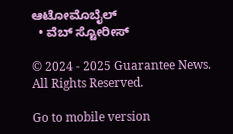ಆಟೋಮೊಬೈಲ್
  • ವೆಬ್ ಸ್ಟೋರೀಸ್

© 2024 - 2025 Guarantee News. All Rights Reserved.

Go to mobile version